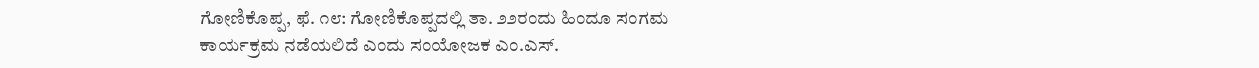ಗೋಣಿಕೊಪ್ಪ, ಫೆ. ೧೮: ಗೋಣಿಕೊಪ್ಪದಲ್ಲಿ ತಾ. ೨೨ರಂದು ಹಿಂದೂ ಸಂಗಮ ಕಾರ್ಯಕ್ರಮ ನಡೆಯಲಿದೆ ಎಂದು ಸಂಯೋಜಕ ಎಂ.ಎಸ್.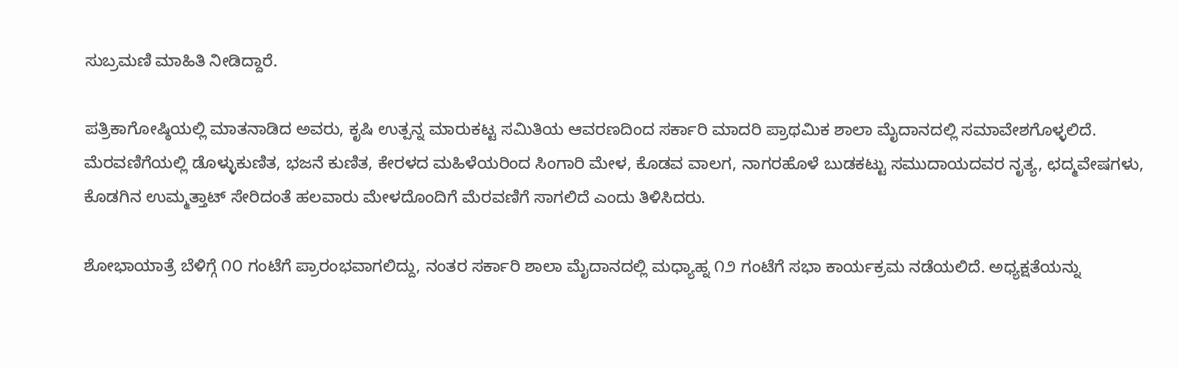ಸುಬ್ರಮಣಿ ಮಾಹಿತಿ ನೀಡಿದ್ದಾರೆ.

ಪತ್ರಿಕಾಗೋಷ್ಠಿಯಲ್ಲಿ ಮಾತನಾಡಿದ ಅವರು, ಕೃಷಿ ಉತ್ಪನ್ನ ಮಾರುಕಟ್ಟ ಸಮಿತಿಯ ಆವರಣದಿಂದ ಸರ್ಕಾರಿ ಮಾದರಿ ಪ್ರಾಥಮಿಕ ಶಾಲಾ ಮೈದಾನದಲ್ಲಿ ಸಮಾವೇಶಗೊಳ್ಳಲಿದೆ. ಮೆರವಣಿಗೆಯಲ್ಲಿ ಡೊಳ್ಳುಕುಣಿತ, ಭಜನೆ ಕುಣಿತ, ಕೇರಳದ ಮಹಿಳೆಯರಿಂದ ಸಿಂಗಾರಿ ಮೇಳ, ಕೊಡವ ವಾಲಗ, ನಾಗರಹೊಳೆ ಬುಡಕಟ್ಟು ಸಮುದಾಯದವರ ನೃತ್ಯ, ಛದ್ಮವೇಷಗಳು, ಕೊಡಗಿನ ಉಮ್ಮತ್ತಾಟ್ ಸೇರಿದಂತೆ ಹಲವಾರು ಮೇಳದೊಂದಿಗೆ ಮೆರವಣಿಗೆ ಸಾಗಲಿದೆ ಎಂದು ತಿಳಿಸಿದರು.

ಶೋಭಾಯಾತ್ರೆ ಬೆಳಿಗ್ಗೆ ೧೦ ಗಂಟೆಗೆ ಪ್ರಾರಂಭವಾಗಲಿದ್ದು, ನಂತರ ಸರ್ಕಾರಿ ಶಾಲಾ ಮೈದಾನದಲ್ಲಿ ಮಧ್ಯಾಹ್ನ ೧೨ ಗಂಟೆಗೆ ಸಭಾ ಕಾರ್ಯಕ್ರಮ ನಡೆಯಲಿದೆ. ಅಧ್ಯಕ್ಷತೆಯನ್ನು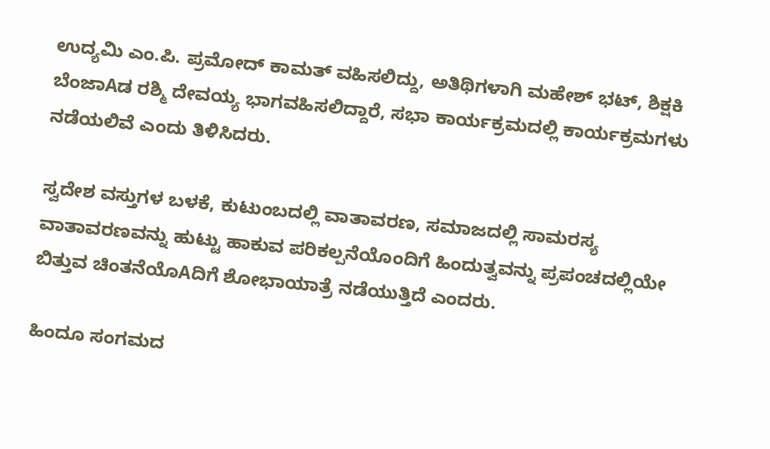ಉದ್ಯಮಿ ಎಂ.ಪಿ. ಪ್ರಮೋದ್ ಕಾಮತ್ ವಹಿಸಲಿದ್ದು, ಅತಿಥಿಗಳಾಗಿ ಮಹೇಶ್ ಭಟ್, ಶಿಕ್ಷಕಿ ಬೆಂಜಾAಡ ರಶ್ಮಿ ದೇವಯ್ಯ ಭಾಗವಹಿಸಲಿದ್ದಾರೆ, ಸಭಾ ಕಾರ್ಯಕ್ರಮದಲ್ಲಿ ಕಾರ್ಯಕ್ರಮಗಳು ನಡೆಯಲಿವೆ ಎಂದು ತಿಳಿಸಿದರು.

ಸ್ವದೇಶ ವಸ್ತುಗಳ ಬಳಕೆ, ಕುಟುಂಬದಲ್ಲಿ ವಾತಾವರಣ, ಸಮಾಜದಲ್ಲಿ ಸಾಮರಸ್ಯ ವಾತಾವರಣವನ್ನು ಹುಟ್ಟು ಹಾಕುವ ಪರಿಕಲ್ಪನೆಯೊಂದಿಗೆ ಹಿಂದುತ್ವವನ್ನು ಪ್ರಪಂಚದಲ್ಲಿಯೇ ಬಿತ್ತುವ ಚಿಂತನೆಯೊAದಿಗೆ ಶೋಭಾಯಾತ್ರೆ ನಡೆಯುತ್ತಿದೆ ಎಂದರು.

ಹಿಂದೂ ಸಂಗಮದ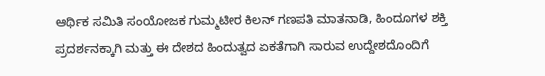ಆರ್ಥಿಕ ಸಮಿತಿ ಸಂಯೋಜಕ ಗುಮ್ಮಟೀರ ಕಿಲನ್ ಗಣಪತಿ ಮಾತನಾಡಿ, ಹಿಂದೂಗಳ ಶಕ್ತಿ ಪ್ರದರ್ಶನಕ್ಕಾಗಿ ಮತ್ತು ಈ ದೇಶದ ಹಿಂದುತ್ವದ ಏಕತೆಗಾಗಿ ಸಾರುವ ಉದ್ದೇಶದೊಂದಿಗೆ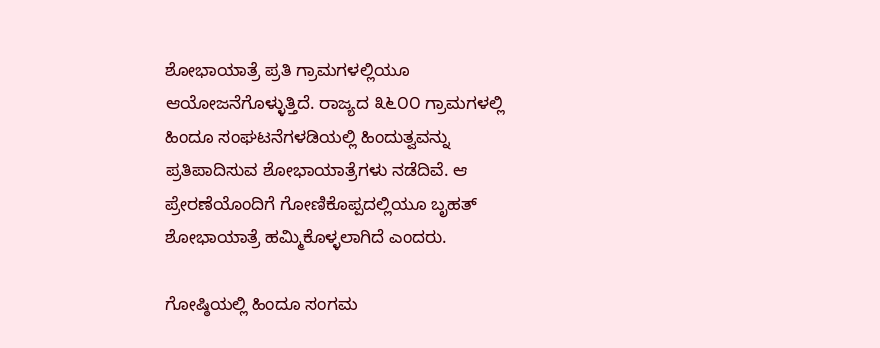ಶೋಭಾಯಾತ್ರೆ ಪ್ರತಿ ಗ್ರಾಮಗಳಲ್ಲಿಯೂ ಆಯೋಜನೆಗೊಳ್ಳುತ್ತಿದೆ. ರಾಜ್ಯದ ೩೬೦೦ ಗ್ರಾಮಗಳಲ್ಲಿ ಹಿಂದೂ ಸಂಘಟನೆಗಳಡಿಯಲ್ಲಿ ಹಿಂದುತ್ವವನ್ನು ಪ್ರತಿಪಾದಿಸುವ ಶೋಭಾಯಾತ್ರೆಗಳು ನಡೆದಿವೆ. ಆ ಪ್ರೇರಣೆಯೊಂದಿಗೆ ಗೋಣಿಕೊಪ್ಪದಲ್ಲಿಯೂ ಬೃಹತ್ ಶೋಭಾಯಾತ್ರೆ ಹಮ್ಮಿಕೊಳ್ಳಲಾಗಿದೆ ಎಂದರು.

ಗೋಷ್ಠಿಯಲ್ಲಿ ಹಿಂದೂ ಸಂಗಮ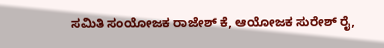ಸಮಿತಿ ಸಂಯೋಜಕ ರಾಜೇಶ್ ಕೆ, ಆಯೋಜಕ ಸುರೇಶ್ ರೈ,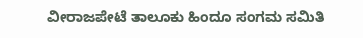ವೀರಾಜಪೇಟೆ ತಾಲೂಕು ಹಿಂದೂ ಸಂಗಮ ಸಮಿತಿ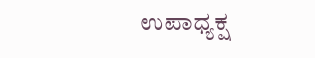ಉಪಾಧ್ಯಕ್ಷ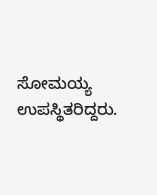ಸೋಮಯ್ಯ ಉಪಸ್ಥಿತರಿದ್ದರು.